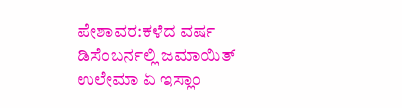ಪೇಶಾವರ:ಕಳೆದ ವರ್ಷ ಡಿಸೆಂಬರ್ನಲ್ಲಿ ಜಮಾಯಿತ್ ಉಲೇಮಾ ಏ ಇಸ್ಲಾಂ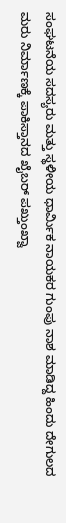ಸಂಘಟನೆಯ ಸದಸ್ಯರು ಮತ್ತು ಸ್ಥಳೀಯ ಧಾರ್ವಿುಕ ನಾಯಕರ ಗುಂಪು ನಾಶ ಮಾಡಿದ್ದ ಹಿಂದು ದೇಗುಲದ ಮರು ನಿರ್ಮಾಣಕ್ಕೆ ಪಾಕಿಸ್ತಾನದ ಖೈಬರ್ ಪಖ್ತುಂಖ್ವಾ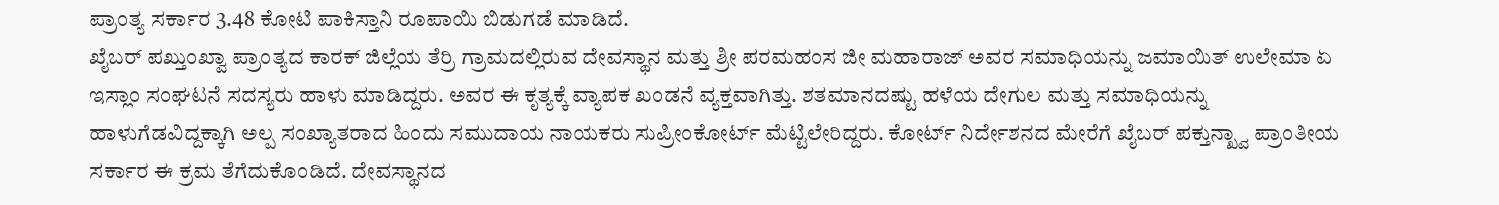ಪ್ರಾಂತ್ಯ ಸರ್ಕಾರ 3.48 ಕೋಟಿ ಪಾಕಿಸ್ತಾನಿ ರೂಪಾಯಿ ಬಿಡುಗಡೆ ಮಾಡಿದೆ.
ಖೈಬರ್ ಪಖ್ತುಂಖ್ವಾ ಪ್ರಾಂತ್ಯದ ಕಾರಕ್ ಜಿಲ್ಲೆಯ ತೆರ್ರಿ ಗ್ರಾಮದಲ್ಲಿರುವ ದೇವಸ್ಥಾನ ಮತ್ತು ಶ್ರೀ ಪರಮಹಂಸ ಜೀ ಮಹಾರಾಜ್ ಅವರ ಸಮಾಧಿಯನ್ನು ಜಮಾಯಿತ್ ಉಲೇಮಾ ಏ ಇಸ್ಲಾಂ ಸಂಘಟನೆ ಸದಸ್ಯರು ಹಾಳು ಮಾಡಿದ್ದರು. ಅವರ ಈ ಕೃತ್ಯಕ್ಕೆ ವ್ಯಾಪಕ ಖಂಡನೆ ವ್ಯಕ್ತವಾಗಿತ್ತು. ಶತಮಾನದಷ್ಟು ಹಳೆಯ ದೇಗುಲ ಮತ್ತು ಸಮಾಧಿಯನ್ನು ಹಾಳುಗೆಡವಿದ್ದಕ್ಕಾಗಿ ಅಲ್ಪ ಸಂಖ್ಯಾತರಾದ ಹಿಂದು ಸಮುದಾಯ ನಾಯಕರು ಸುಪ್ರೀಂಕೋರ್ಟ್ ಮೆಟ್ಟಿಲೇರಿದ್ದರು. ಕೋರ್ಟ್ ನಿರ್ದೇಶನದ ಮೇರೆಗೆ ಖೈಬರ್ ಪಕ್ತುನ್ಖ್ವಾ ಪ್ರಾಂತೀಯ ಸರ್ಕಾರ ಈ ಕ್ರಮ ತೆಗೆದುಕೊಂಡಿದೆ. ದೇವಸ್ಥಾನದ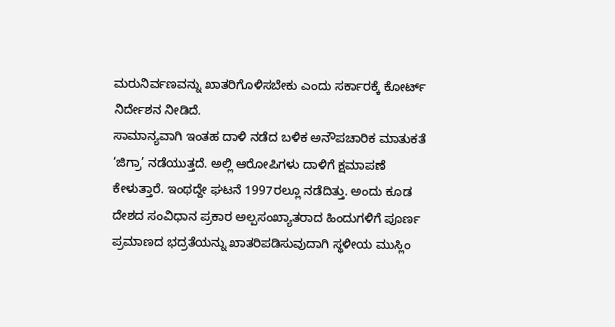ಮರುನಿರ್ವಣವನ್ನು ಖಾತರಿಗೊಳಿಸಬೇಕು ಎಂದು ಸರ್ಕಾರಕ್ಕೆ ಕೋರ್ಟ್ ನಿರ್ದೇಶನ ನೀಡಿದೆ.
ಸಾಮಾನ್ಯವಾಗಿ ಇಂತಹ ದಾಳಿ ನಡೆದ ಬಳಿಕ ಅನೌಪಚಾರಿಕ ಮಾತುಕತೆ ‘ಜಿಗ್ರಾ’ ನಡೆಯುತ್ತದೆ. ಅಲ್ಲಿ ಆರೋಪಿಗಳು ದಾಳಿಗೆ ಕ್ಷಮಾಪಣೆ ಕೇಳುತ್ತಾರೆ. ಇಂಥದ್ದೇ ಘಟನೆ 1997ರಲ್ಲೂ ನಡೆದಿತ್ತು. ಅಂದು ಕೂಡ ದೇಶದ ಸಂವಿಧಾನ ಪ್ರಕಾರ ಅಲ್ಪಸಂಖ್ಯಾತರಾದ ಹಿಂದುಗಳಿಗೆ ಪೂರ್ಣ ಪ್ರಮಾಣದ ಭದ್ರತೆಯನ್ನು ಖಾತರಿಪಡಿಸುವುದಾಗಿ ಸ್ಥಳೀಯ ಮುಸ್ಲಿಂ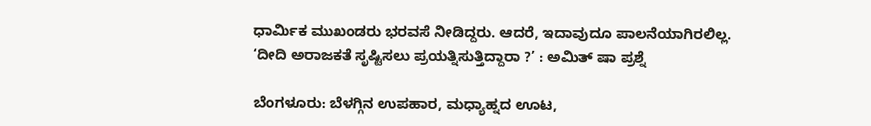ಧಾರ್ವಿುಕ ಮುಖಂಡರು ಭರವಸೆ ನೀಡಿದ್ದರು. ಆದರೆ, ಇದಾವುದೂ ಪಾಲನೆಯಾಗಿರಲಿಲ್ಲ.
‘ದೀದಿ ಅರಾಜಕತೆ ಸೃಷ್ಟಿಸಲು ಪ್ರಯತ್ನಿಸುತ್ತಿದ್ದಾರಾ ?’ : ಅಮಿತ್ ಷಾ ಪ್ರಶ್ನೆ

ಬೆಂಗಳೂರು: ಬೆಳಗ್ಗಿನ ಉಪಹಾರ, ಮಧ್ಯಾಹ್ನದ ಊಟ,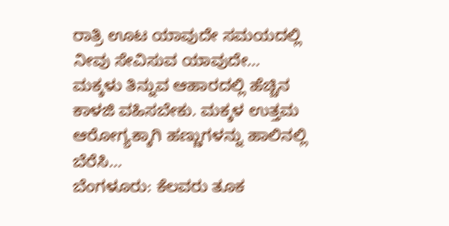ರಾತ್ರಿ ಊಟ ಯಾವುದೇ ಸಮಯದಲ್ಲಿ ನೀವು ಸೇವಿಸುವ ಯಾವುದೇ…
ಮಕ್ಕಳು ತಿನ್ನುವ ಆಹಾರದಲ್ಲಿ ಹೆಚ್ಚಿನ ಕಾಳಜಿ ವಹಿಸಬೇಕು. ಮಕ್ಕಳ ಉತ್ತಮ ಆರೋಗ್ಯಕ್ಕಾಗಿ ಹಣ್ಣುಗಳನ್ನು ಹಾಲಿನಲ್ಲಿ ಬೆರೆಸಿ…
ಬೆಂಗಳೂರು: ಕೆಲವರು ತೂಕ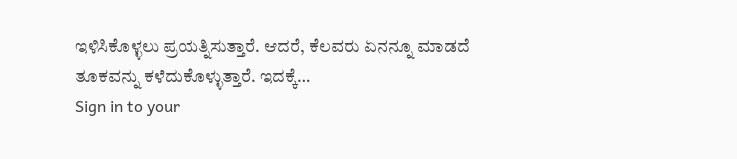ಇಳಿಸಿಕೊಳ್ಳಲು ಪ್ರಯತ್ನಿಸುತ್ತಾರೆ. ಆದರೆ, ಕೆಲವರು ಏನನ್ನೂ ಮಾಡದೆ ತೂಕವನ್ನು ಕಳೆದುಕೊಳ್ಳುತ್ತಾರೆ. ಇದಕ್ಕೆ…
Sign in to your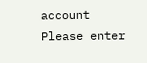account
Please enter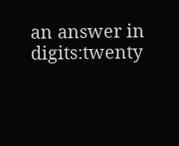an answer in digits:twenty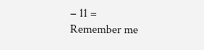− 11 =
Remember me